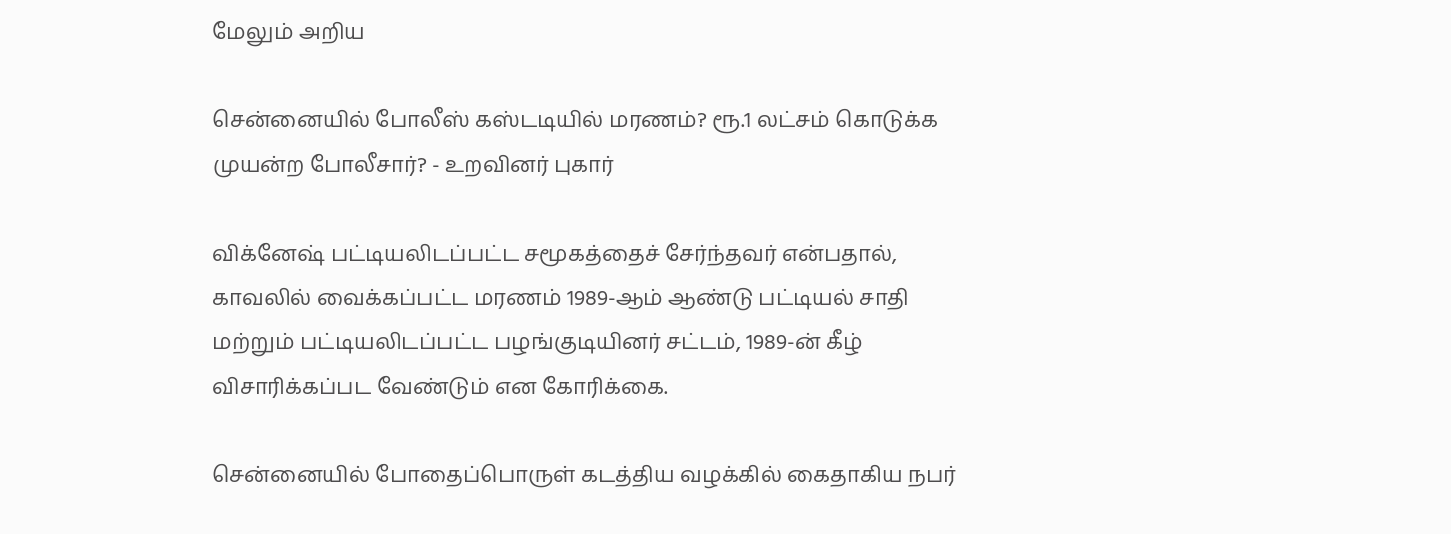மேலும் அறிய

சென்னையில் போலீஸ் கஸ்டடியில் மரணம்? ரூ.1 லட்சம் கொடுக்க முயன்ற போலீசார்? - உறவினர் புகார்

விக்னேஷ் பட்டியலிடப்பட்ட சமூகத்தைச் சேர்ந்தவர் என்பதால், காவலில் வைக்கப்பட்ட மரணம் 1989-ஆம் ஆண்டு பட்டியல் சாதி மற்றும் பட்டியலிடப்பட்ட பழங்குடியினர் சட்டம், 1989-ன் கீழ் விசாரிக்கப்பட வேண்டும் என கோரிக்கை.

சென்னையில் போதைப்பொருள் கடத்திய வழக்கில் கைதாகிய நபர்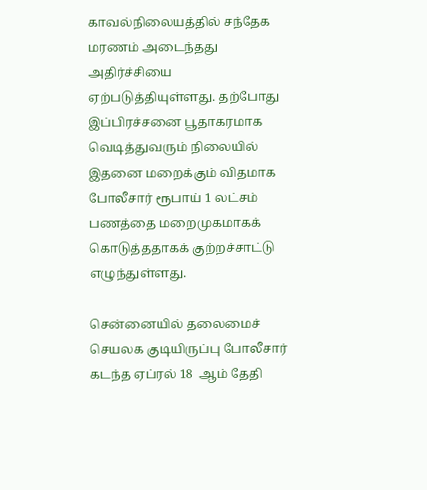காவல்நிலையத்தில் சந்தேக மரணம் அடைந்தது அதிர்ச்சியை ஏற்படுத்தியுள்ளது. தற்போது இப்பிரச்சனை பூதாகரமாக வெடித்துவரும் நிலையில் இதனை மறைக்கும் விதமாக போலீசார் ரூபாய் 1 லட்சம்  பணத்தை மறைமுகமாகக் கொடுத்ததாகக் குற்றச்சாட்டு எழுந்துள்ளது.

சென்னையில் தலைமைச் செயலக குடியிருப்பு போலீசார் கடந்த ஏப்ரல் 18  ஆம் தேதி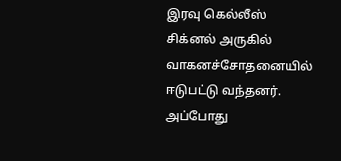இரவு கெல்லீஸ் சிக்னல் அருகில் வாகனச்சோதனையில் ஈடுபட்டு வந்தனர். அப்போது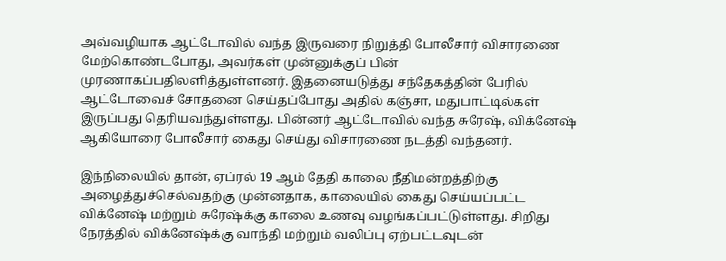அவ்வழியாக ஆட்டோவில் வந்த இருவரை நிறுத்தி போலீசார் விசாரணை மேற்கொண்டபோது, அவர்கள் முன்னுக்குப் பின் முரணாகப்பதிலளித்துள்ளனர். இதனையடுத்து சந்தேகத்தின் பேரில் ஆட்டோவைச் சோதனை செய்தப்போது அதில் கஞ்சா, மதுபாட்டில்கள் இருப்பது தெரியவந்துள்ளது. பின்னர் ஆட்டோவில் வந்த சுரேஷ், விக்னேஷ் ஆகியோரை போலீசார் கைது செய்து விசாரணை நடத்தி வந்தனர்.

இந்நிலையில் தான், ஏப்ரல் 19 ஆம் தேதி காலை நீதிமன்றத்திற்கு அழைத்துச்செல்வதற்கு முன்னதாக, காலையில் கைது செய்யப்பட்ட விக்னேஷ் மற்றும் சுரேஷ்க்கு காலை உணவு வழங்கப்பட்டுள்ளது. சிறிது நேரத்தில் விக்னேஷ்க்கு வாந்தி மற்றும் வலிப்பு ஏற்பட்டவுடன்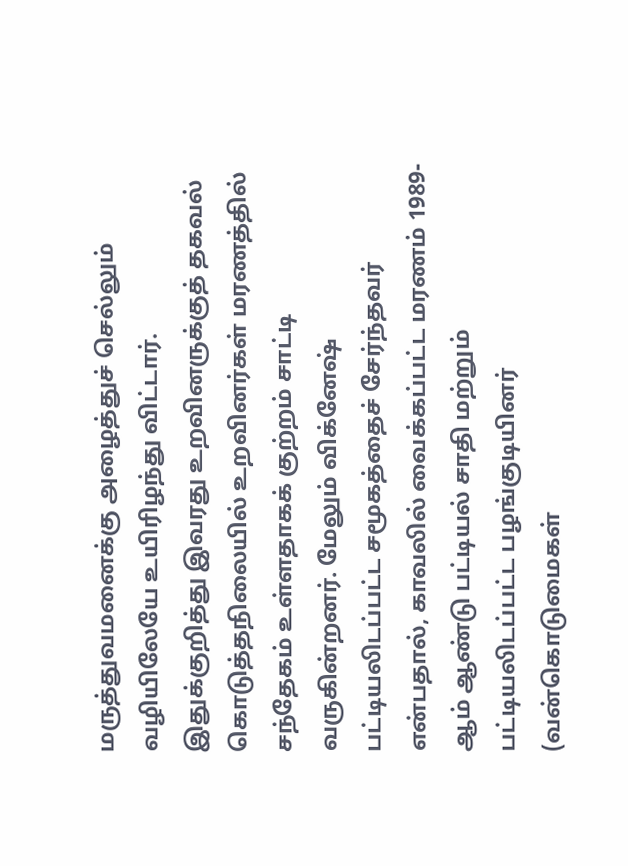மருத்துவமனைக்கு அழைத்துச் செல்லும் வழியிலேயே உயிரிழந்து விட்டார். இதுக்குறித்து இவரது உறவினருக்குத் தகவல் கொடுத்தநிலையில் உறவினர்கள் மரணத்தில் சந்தேகம் உள்ளதாகக் குற்றம் சாட்டி வருகின்றனர். மேலும் விக்னேஷ் பட்டியலிடப்பட்ட சமூகத்தைச் சேர்ந்தவர் என்பதால், காவலில் வைக்கப்பட்ட மரணம் 1989-ஆம் ஆண்டு பட்டியல் சாதி மற்றும் பட்டியலிடப்பட்ட பழங்குடியினர் (வன்கொடுமைகள்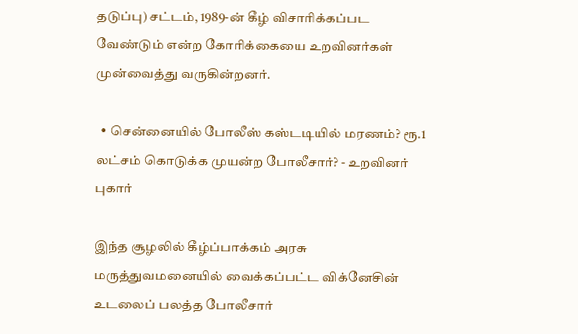தடுப்பு) சட்டம், 1989-ன் கீழ் விசாரிக்கப்பட வேண்டும் என்ற கோரிக்கையை உறவினர்கள் முன்வைத்து வருகின்றனர்.

  • சென்னையில் போலீஸ் கஸ்டடியில் மரணம்? ரூ.1 லட்சம் கொடுக்க முயன்ற போலீசார்? - உறவினர் புகார்

இந்த சூழலில் கீழ்ப்பாக்கம் அரசு மருத்துவமனையில் வைக்கப்பட்ட விக்னேசின் உடலைப் பலத்த போலீசார்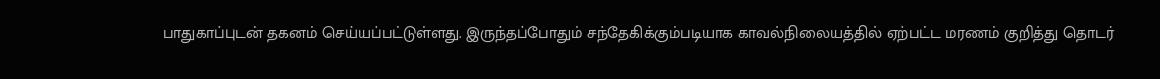பாதுகாப்புடன் தகனம் செய்யப்பட்டுள்ளது. இருந்தப்போதும் சந்தேகிக்கும்படியாக காவல்நிலையத்தில் ஏற்பட்ட மரணம் குறித்து தொடர்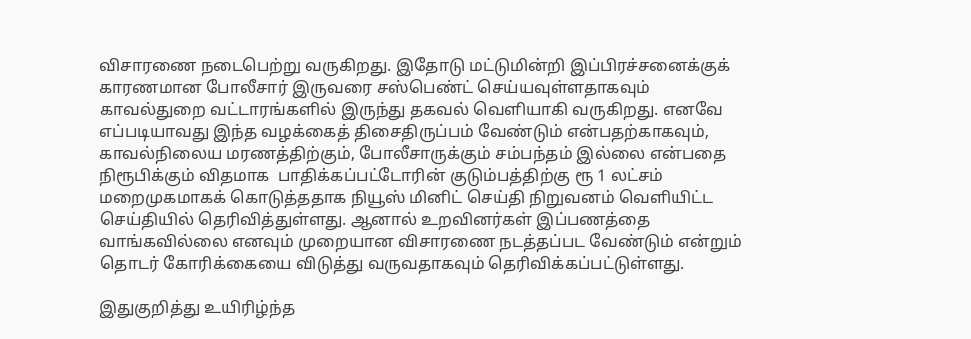விசாரணை நடைபெற்று வருகிறது. இதோடு மட்டுமின்றி இப்பிரச்சனைக்குக் காரணமான போலீசார் இருவரை சஸ்பெண்ட் செய்யவுள்ளதாகவும் காவல்துறை வட்டாரங்களில் இருந்து தகவல் வெளியாகி வருகிறது. எனவே எப்படியாவது இந்த வழக்கைத் திசைதிருப்பம் வேண்டும் என்பதற்காகவும், காவல்நிலைய மரணத்திற்கும், போலீசாருக்கும் சம்பந்தம் இல்லை என்பதை நிரூபிக்கும் விதமாக  பாதிக்கப்பட்டோரின் குடும்பத்திற்கு ரூ 1 லட்சம் மறைமுகமாகக் கொடுத்ததாக நியூஸ் மினிட் செய்தி நிறுவனம் வெளியிட்ட செய்தியில் தெரிவித்துள்ளது. ஆனால் உறவினர்கள் இப்பணத்தை வாங்கவில்லை எனவும் முறையான விசாரணை நடத்தப்பட வேண்டும் என்றும் தொடர் கோரிக்கையை விடுத்து வருவதாகவும் தெரிவிக்கப்பட்டுள்ளது.

இதுகுறித்து உயிரிழ்ந்த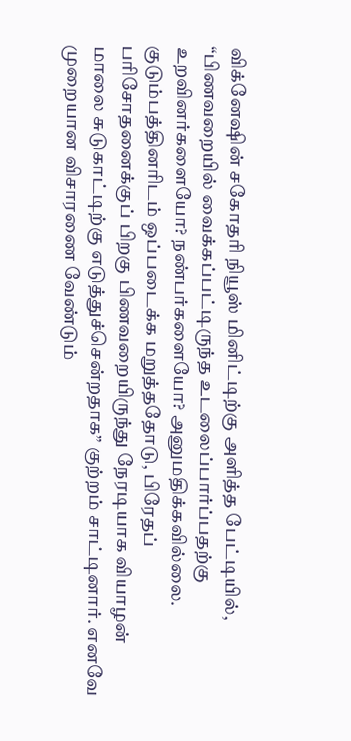விக்னேஷின் சகோதரி நியூஸ் மினிட்டிற்கு அளித்த பேட்டியில், “பிணவறையில் வைக்கப்பட்டிருந்த உடலைப்பார்ப்பதற்கு உறவினர்களையோ? நண்பர்களையோ? அனுமதிக்கவில்லை. குடும்பத்தினரிடம் ஒப்படைக்க மறுத்ததோடு, பிரேதப் பரிசோதனைக்குப் பிறகு பிணவறையிருந்து நேரடியாக வியாழன் மாலை சுடுகாட்டிற்கு எடுத்துச்சென்றதாக” குற்றம் சாட்டினார். எனவே முறையான விசாரணை வேண்டும்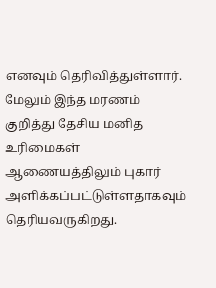எனவும் தெரிவித்துள்ளார். மேலும் இந்த மரணம் குறித்து தேசிய மனித உரிமைகள் ஆணையத்திலும் புகார் அளிக்கப்பட்டுள்ளதாகவும் தெரியவருகிறது.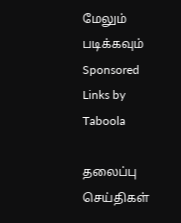மேலும் படிக்கவும்
Sponsored Links by Taboola

தலைப்பு செய்திகள்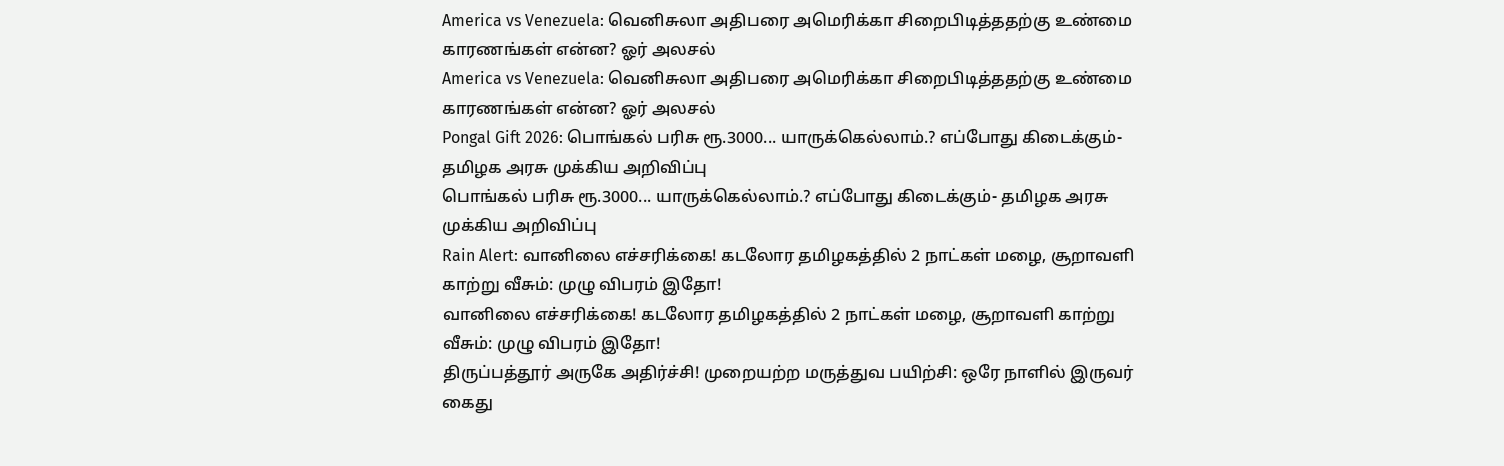America vs Venezuela: வெனிசுலா அதிபரை அமெரிக்கா சிறைபிடித்ததற்கு உண்மை காரணங்கள் என்ன? ஓர் அலசல்
America vs Venezuela: வெனிசுலா அதிபரை அமெரிக்கா சிறைபிடித்ததற்கு உண்மை காரணங்கள் என்ன? ஓர் அலசல்
Pongal Gift 2026: பொங்கல் பரிசு ரூ.3000... யாருக்கெல்லாம்.? எப்போது கிடைக்கும்- தமிழக அரசு முக்கிய அறிவிப்பு
பொங்கல் பரிசு ரூ.3000... யாருக்கெல்லாம்.? எப்போது கிடைக்கும்- தமிழக அரசு முக்கிய அறிவிப்பு
Rain Alert: வானிலை எச்சரிக்கை! கடலோர தமிழகத்தில் 2 நாட்கள் மழை, சூறாவளி காற்று வீசும்: முழு விபரம் இதோ!
வானிலை எச்சரிக்கை! கடலோர தமிழகத்தில் 2 நாட்கள் மழை, சூறாவளி காற்று வீசும்: முழு விபரம் இதோ!
திருப்பத்தூர் அருகே அதிர்ச்சி! முறையற்ற மருத்துவ பயிற்சி: ஒரே நாளில் இருவர் கைது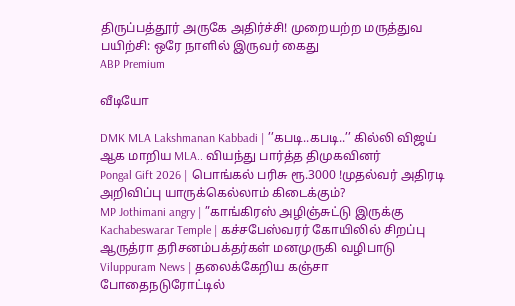திருப்பத்தூர் அருகே அதிர்ச்சி! முறையற்ற மருத்துவ பயிற்சி: ஒரே நாளில் இருவர் கைது
ABP Premium

வீடியோ

DMK MLA Lakshmanan Kabbadi | ’’கபடி..கபடி..’’ கில்லி விஜய் ஆக மாறிய MLA.. வியந்து பார்த்த திமுகவினர்
Pongal Gift 2026 | பொங்கல் பரிசு ரூ.3000 !முதல்வர் அதிரடி அறிவிப்பு யாருக்கெல்லாம் கிடைக்கும்?
MP Jothimani angry | ”காங்கிரஸ் அழிஞ்சுட்டு இருக்கு
Kachabeswarar Temple | கச்சபேஸ்வரர் கோயிலில் சிறப்பு ஆருத்ரா தரிசனம்பக்தர்கள் மனமுருகி வழிபாடு
Viluppuram News | தலைக்கேறிய கஞ்சா போதைநடுரோட்டில்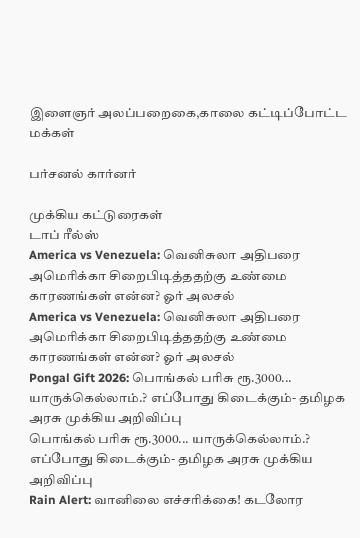இளைஞர் அலப்பறைகை,காலை கட்டிப்போட்ட மக்கள்

பர்சனல் கார்னர்

முக்கிய கட்டுரைகள்
டாப் ரீல்ஸ்
America vs Venezuela: வெனிசுலா அதிபரை அமெரிக்கா சிறைபிடித்ததற்கு உண்மை காரணங்கள் என்ன? ஓர் அலசல்
America vs Venezuela: வெனிசுலா அதிபரை அமெரிக்கா சிறைபிடித்ததற்கு உண்மை காரணங்கள் என்ன? ஓர் அலசல்
Pongal Gift 2026: பொங்கல் பரிசு ரூ.3000... யாருக்கெல்லாம்.? எப்போது கிடைக்கும்- தமிழக அரசு முக்கிய அறிவிப்பு
பொங்கல் பரிசு ரூ.3000... யாருக்கெல்லாம்.? எப்போது கிடைக்கும்- தமிழக அரசு முக்கிய அறிவிப்பு
Rain Alert: வானிலை எச்சரிக்கை! கடலோர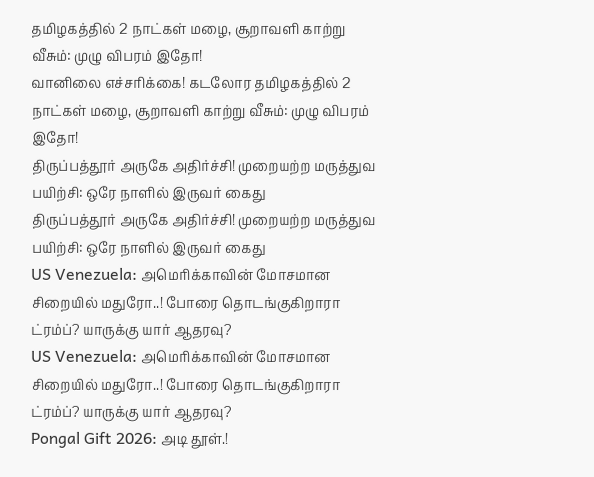தமிழகத்தில் 2 நாட்கள் மழை, சூறாவளி காற்று வீசும்: முழு விபரம் இதோ!
வானிலை எச்சரிக்கை! கடலோர தமிழகத்தில் 2 நாட்கள் மழை, சூறாவளி காற்று வீசும்: முழு விபரம் இதோ!
திருப்பத்தூர் அருகே அதிர்ச்சி! முறையற்ற மருத்துவ பயிற்சி: ஒரே நாளில் இருவர் கைது
திருப்பத்தூர் அருகே அதிர்ச்சி! முறையற்ற மருத்துவ பயிற்சி: ஒரே நாளில் இருவர் கைது
US Venezuela: அமெரிக்காவின் மோசமான சிறையில் மதுரோ..! போரை தொடங்குகிறாரா ட்ரம்ப்? யாருக்கு யார் ஆதரவு?
US Venezuela: அமெரிக்காவின் மோசமான சிறையில் மதுரோ..! போரை தொடங்குகிறாரா ட்ரம்ப்? யாருக்கு யார் ஆதரவு?
Pongal Gift 2026: அடி தூள்.!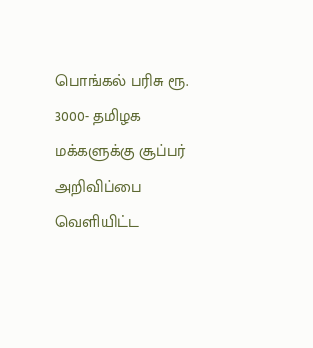பொங்கல் பரிசு ரூ. 3000- தமிழக மக்களுக்கு சூப்பர் அறிவிப்பை வெளியிட்ட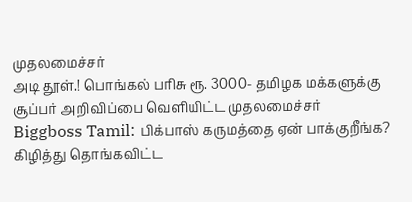முதலமைச்சர்
அடி தூள்.! பொங்கல் பரிசு ரூ. 3000- தமிழக மக்களுக்கு சூப்பர் அறிவிப்பை வெளியிட்ட முதலமைச்சர்
Biggboss Tamil: பிக்பாஸ் கருமத்தை ஏன் பாக்குறீங்க? கிழித்து தொங்கவிட்ட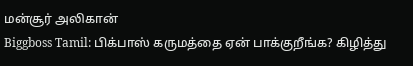மன்சூர் அலிகான்
Biggboss Tamil: பிக்பாஸ் கருமத்தை ஏன் பாக்குறீங்க? கிழித்து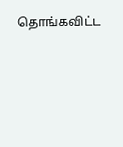தொங்கவிட்ட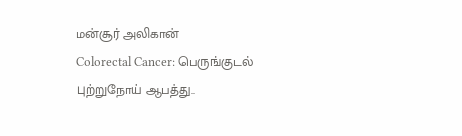மன்சூர் அலிகான்
Colorectal Cancer: பெருங்குடல் புற்றுநோய் ஆபத்து..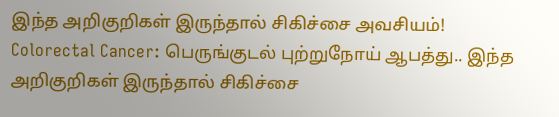இந்த அறிகுறிகள் இருந்தால் சிகிச்சை அவசியம்!
Colorectal Cancer: பெருங்குடல் புற்றுநோய் ஆபத்து.. இந்த அறிகுறிகள் இருந்தால் சிகிச்சை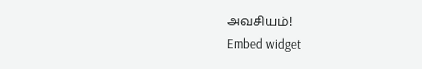அவசியம்!
Embed widget